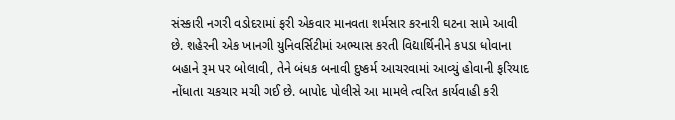સંસ્કારી નગરી વડોદરામાં ફરી એકવાર માનવતા શર્મસાર કરનારી ઘટના સામે આવી છે. શહેરની એક ખાનગી યુનિવર્સિટીમાં અભ્યાસ કરતી વિદ્યાર્થિનીને કપડા ધોવાના બહાને રૂમ પર બોલાવી, તેને બંધક બનાવી દુષ્કર્મ આચરવામાં આવ્યું હોવાની ફરિયાદ નોંધાતા ચકચાર મચી ગઈ છે. બાપોદ પોલીસે આ મામલે ત્વરિત કાર્યવાહી કરી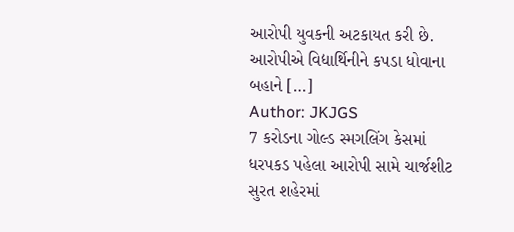આરોપી યુવકની અટકાયત કરી છે. આરોપીએ વિદ્યાર્થિનીને કપડા ધોવાના બહાને […]
Author: JKJGS
7 કરોડના ગોલ્ડ સ્મગલિંગ કેસમાં ધરપકડ પહેલા આરોપી સામે ચાર્જશીટ
સુરત શહેરમાં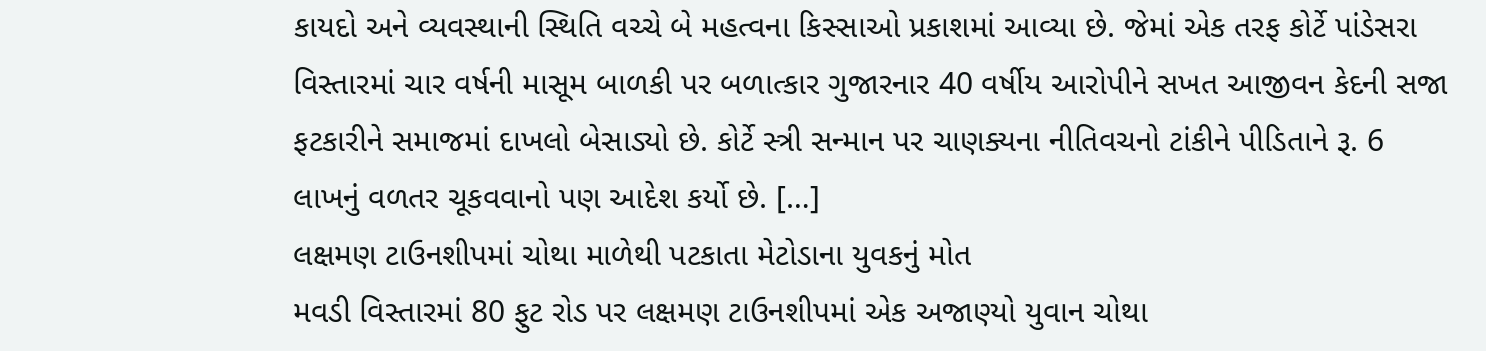કાયદો અને વ્યવસ્થાની સ્થિતિ વચ્ચે બે મહત્વના કિસ્સાઓ પ્રકાશમાં આવ્યા છે. જેમાં એક તરફ કોર્ટે પાંડેસરા વિસ્તારમાં ચાર વર્ષની માસૂમ બાળકી પર બળાત્કાર ગુજારનાર 40 વર્ષીય આરોપીને સખત આજીવન કેદની સજા ફટકારીને સમાજમાં દાખલો બેસાડ્યો છે. કોર્ટે સ્ત્રી સન્માન પર ચાણક્યના નીતિવચનો ટાંકીને પીડિતાને રૂ. 6 લાખનું વળતર ચૂકવવાનો પણ આદેશ કર્યો છે. […]
લક્ષમણ ટાઉનશીપમાં ચોથા માળેથી પટકાતા મેટોડાના યુવકનું મોત
મવડી વિસ્તારમાં 80 ફુટ રોડ પર લક્ષમણ ટાઉનશીપમાં એક અજાણ્યો યુવાન ચોથા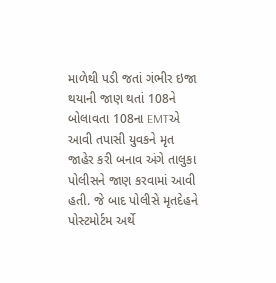માળેથી પડી જતાં ગંભીર ઇજા થયાની જાણ થતાં 108ને બોલાવતા 108ના EMTએ આવી તપાસી યુવકને મૃત જાહેર કરી બનાવ અંગે તાલુકા પોલીસને જાણ કરવામાં આવી હતી. જે બાદ પોલીસે મૃતદેહને પોસ્ટમોર્ટમ અર્થે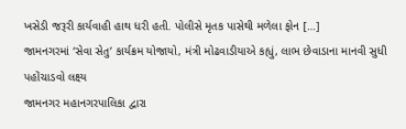ખસેડી જરૂરી કાર્યવાહી હાથ ધરી હતી. પોલીસે મૃતક પાસેથી મળેલા ફોન […]
જામનગરમાં ‘સેવા સેતુ’ કાર્યક્રમ યોજાયો, મંત્રી મોઢવાડીયાએ કહ્યું, લાભ છેવાડાના માનવી સુધી પહોંચાડવો લક્ષ્ય
જામનગર મહાનગરપાલિકા દ્વારા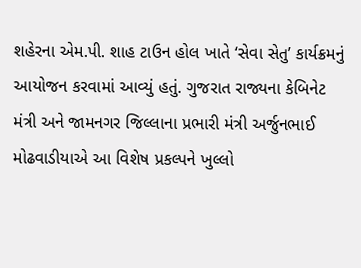શહેરના એમ.પી. શાહ ટાઉન હોલ ખાતે ‘સેવા સેતુ’ કાર્યક્રમનું આયોજન કરવામાં આવ્યું હતું. ગુજરાત રાજ્યના કેબિનેટ મંત્રી અને જામનગર જિલ્લાના પ્રભારી મંત્રી અર્જુનભાઈ મોઢવાડીયાએ આ વિશેષ પ્રકલ્પને ખુલ્લો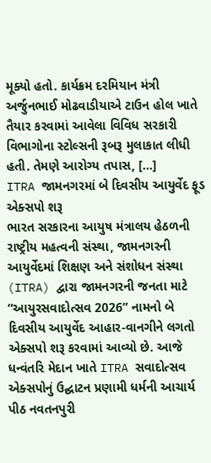મૂક્યો હતો. કાર્યક્રમ દરમિયાન મંત્રી અર્જુનભાઈ મોઢવાડીયાએ ટાઉન હોલ ખાતે તૈયાર કરવામાં આવેલા વિવિધ સરકારી વિભાગોના સ્ટોલ્સની રૂબરૂ મુલાકાત લીધી હતી. તેમણે આરોગ્ય તપાસ, […]
ITRA જામનગરમાં બે દિવસીય આયુર્વેદ ફૂડ એક્સપો શરૂ
ભારત સરકારના આયુષ મંત્રાલય હેઠળની રાષ્ટ્રીય મહત્વની સંસ્થા, જામનગરની આયુર્વેદમાં શિક્ષણ અને સંશોધન સંસ્થા (ITRA) દ્વારા જામનગરની જનતા માટે “આયુરસવાદોત્સવ 2026” નામનો બે દિવસીય આયુર્વેદ આહાર-વાનગીને લગતો એક્સપો શરૂ કરવામાં આવ્યો છે. આજે ધન્વંતરિ મેદાન ખાતે ITRA સવાદોત્સવ એક્સપોનું ઉદ્ઘાટન પ્રણામી ધર્મની આચાર્ય પીઠ નવતનપુરી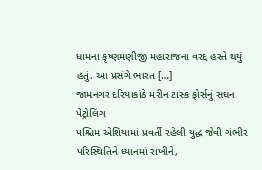ધામના કૃષ્ણમણીજી મહારાજના વરદ્દ હસ્તે થયું હતું. આ પ્રસંગે ભારત […]
જામનગર દરિયાકાંઠે મરીન ટાસ્ક ફોર્સનું સઘન પેટ્રોલિંગ
પશ્ચિમ એશિયામાં પ્રવર્તી રહેલી યુદ્ધ જેવી ગંભીર પરિસ્થિતિને ધ્યાનમાં રાખીને,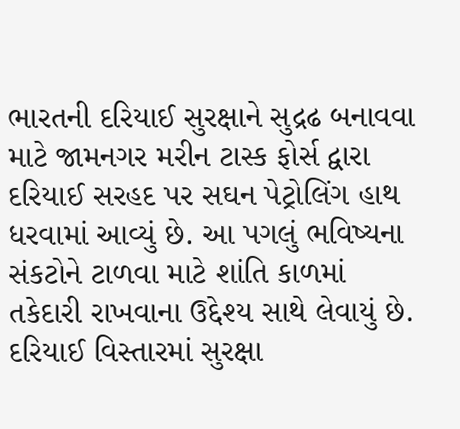ભારતની દરિયાઈ સુરક્ષાને સુદ્રઢ બનાવવા માટે જામનગર મરીન ટાસ્ક ફોર્સ દ્વારા દરિયાઈ સરહદ પર સઘન પેટ્રોલિંગ હાથ ધરવામાં આવ્યું છે. આ પગલું ભવિષ્યના સંકટોને ટાળવા માટે શાંતિ કાળમાં તકેદારી રાખવાના ઉદ્દેશ્ય સાથે લેવાયું છે. દરિયાઈ વિસ્તારમાં સુરક્ષા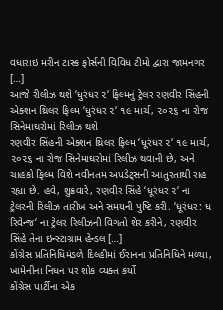વધારાઇ મરીન ટાસ્ક ફોર્સની વિવિધ ટીમો દ્વારા જામનગર […]
આજે રીલીઝ થશે ‘ધુરંધર ૨‘ ફિલ્મનું ટ્રેલર રણવીર સિંહની એક્શન થ્રિલર ફિલ્મ ‘ધુરંધર ૨‘ ૧૯ માર્ચ, ૨૦૨૬ ના રોજ સિનેમાઘરોમાં રિલીઝ થશે
રણવીર સિંહની એક્શન થ્રિલર ફિલ્મ ‘ધૂરંધર ૨‘ ૧૯ માર્ચ, ૨૦૨૬ ના રોજ સિનેમાઘરોમાં રિલીઝ થવાની છે, અને ચાહકો ફિલ્મ વિશે નવીનતમ અપડેટ્સની આતુરતાથી રાહ રહ્યા છે. હવે, શુક્રવારે, રણવીર સિંહે ‘ધૂરંધર ૨‘ ના ટ્રેલરની રિલીઝ તારીખ અને સમયની પુષ્ટિ કરી. ‘ધૂરંધર: ધ રિવેન્જ‘ ના ટ્રેલર રિલીઝની વિગતો શેર કરીને, રણવીર સિંહે તેના ઇન્સ્ટાગ્રામ હેન્ડલ […]
કોંગ્રેસ પ્રતિનિધિમંડળે દિલ્હીમાં ઈરાનના પ્રતિનિધિને મળ્યા, ખામેનીના નિધન પર શોક વ્યક્ત કર્યો
કોંગ્રેસ પાર્ટીના એક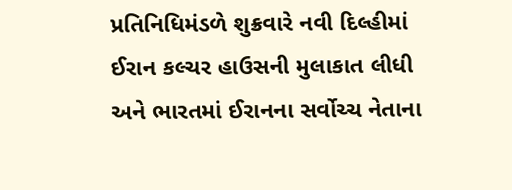પ્રતિનિધિમંડળે શુક્રવારે નવી દિલ્હીમાં ઈરાન કલ્ચર હાઉસની મુલાકાત લીધી અને ભારતમાં ઈરાનના સર્વોચ્ચ નેતાના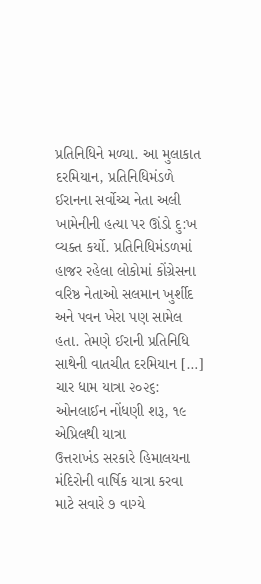પ્રતિનિધિને મળ્યા. આ મુલાકાત દરમિયાન, પ્રતિનિધિમંડળે ઈરાનના સર્વોચ્ચ નેતા અલી ખામેનીની હત્યા પર ઊંડો દુ:ખ વ્યક્ત કર્યો. પ્રતિનિધિમંડળમાં હાજર રહેલા લોકોમાં કોંગ્રેસના વરિષ્ઠ નેતાઓ સલમાન ખુર્શીદ અને પવન ખેરા પણ સામેલ હતા. તેમણે ઈરાની પ્રતિનિધિ સાથેની વાતચીત દરમિયાન […]
ચાર ધામ યાત્રા ૨૦૨૬: ઓનલાઈન નોંધણી શરૂ, ૧૯ એપ્રિલથી યાત્રા
ઉત્તરાખંડ સરકારે હિમાલયના મંદિરોની વાર્ષિક યાત્રા કરવા માટે સવારે ૭ વાગ્યે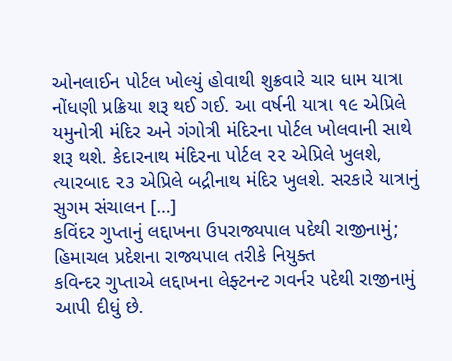ઓનલાઈન પોર્ટલ ખોલ્યું હોવાથી શુક્રવારે ચાર ધામ યાત્રા નોંધણી પ્રક્રિયા શરૂ થઈ ગઈ. આ વર્ષની યાત્રા ૧૯ એપ્રિલે યમુનોત્રી મંદિર અને ગંગોત્રી મંદિરના પોર્ટલ ખોલવાની સાથે શરૂ થશે. કેદારનાથ મંદિરના પોર્ટલ ૨૨ એપ્રિલે ખુલશે, ત્યારબાદ ૨૩ એપ્રિલે બદ્રીનાથ મંદિર ખુલશે. સરકારે યાત્રાનું સુગમ સંચાલન […]
કવિંદર ગુપ્તાનું લદ્દાખના ઉપરાજ્યપાલ પદેથી રાજીનામું; હિમાચલ પ્રદેશના રાજ્યપાલ તરીકે નિયુક્ત
કવિન્દર ગુપ્તાએ લદ્દાખના લેફ્ટનન્ટ ગવર્નર પદેથી રાજીનામું આપી દીધું છે.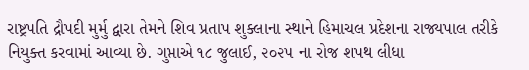રાષ્ટ્રપતિ દ્રૌપદી મુર્મુ દ્વારા તેમને શિવ પ્રતાપ શુક્લાના સ્થાને હિમાચલ પ્રદેશના રાજ્યપાલ તરીકે નિયુક્ત કરવામાં આવ્યા છે. ગુપ્તાએ ૧૮ જુલાઈ, ૨૦૨૫ ના રોજ શપથ લીધા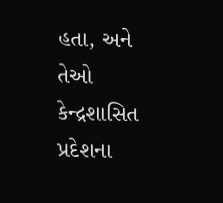હતા, અને તેઓ કેન્દ્રશાસિત પ્રદેશના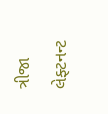ત્રીજા લેફ્ટનન્ટ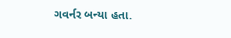ગવર્નર બન્યા હતા.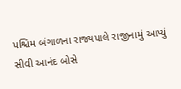પશ્ચિમ બંગાળના રાજ્યપાલે રાજીનામું આપ્યું સીવી આનંદ બોસે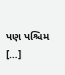પણ પશ્ચિમ […]